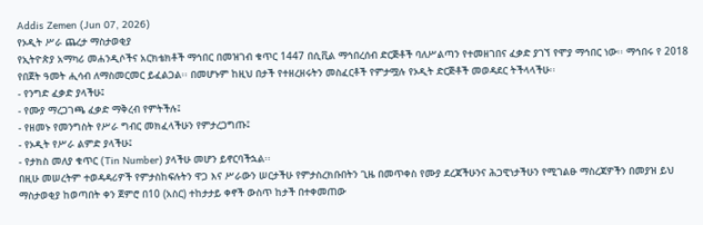Addis Zemen (Jun 07, 2026)
የኦዲት ሥራ ጨረታ ማስታወቂያ
የኢትዮጵያ አማካሪ መሐንዲሶችና አርክቴክቶች ማኅበር በመዝገብ ቁጥር 1447 በሲቪል ማኅበረሰብ ድርጅቶች ባለሥልጣን የተመዘገበና ፈቃድ ያገኘ የሞያ ማኅበር ነው፡፡ ማኅበሩ የ 2018 የበጀት ዓመት ሒሳብ ለማስመርመር ይፈልጋል፡፡ በመሆኑም ከዚህ በታች የተዘረዘሩትን መስፈርቶች የምታሟሉ የኦዲት ድርጅቶች መወዳደር ትችላላችሁ፡፡
- የንግድ ፈቃድ ያላችሁ፤
- የሙያ ማረጋገጫ ፈቃድ ማቅረብ የምትችሉ፤
- የዘመኑ የመንግስት የሥራ ግብር መክፈላችሁን የምታረጋግጡ፤
- የኦዲት የሥራ ልምድ ያላችሁ፤
- የታክስ መለያ ቁጥር (Tin Number) ያላችሁ መሆን ይኖርባችኋል፡፡
በዚሁ መሠረትም ተወዳዳሪዎች የምታስከፍሉትን ዋጋ እና ሥራውን ሠርታችሁ የምታስረክቡበትን ጊዜ በመጥቀስ የሙያ ደረጃችሁንና ሕጋዊነታችሁን የሚገልፁ ማስረጃዎችን በመያዝ ይህ ማስታወቂያ ከወጣበት ቀን ጀምሮ በ10 (አስር) ተከታታይ ቀኖች ውስጥ ከታች በተቀመጠው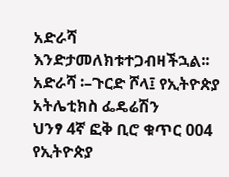አድራሻ እንድታመለክቱተጋብዛችኋል፡፡
አድራሻ ፡–ጉርድ ሾላ፤ የኢትዮጵያ አትሌቲክስ ፌዴሬሽን
ህንፃ 4ኛ ፎቅ ቢሮ ቁጥር 004
የኢትዮጵያ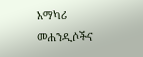አማካሪ መሐንዲሶችና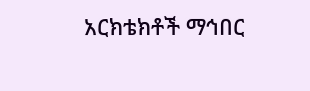አርክቴክቶች ማኅበር